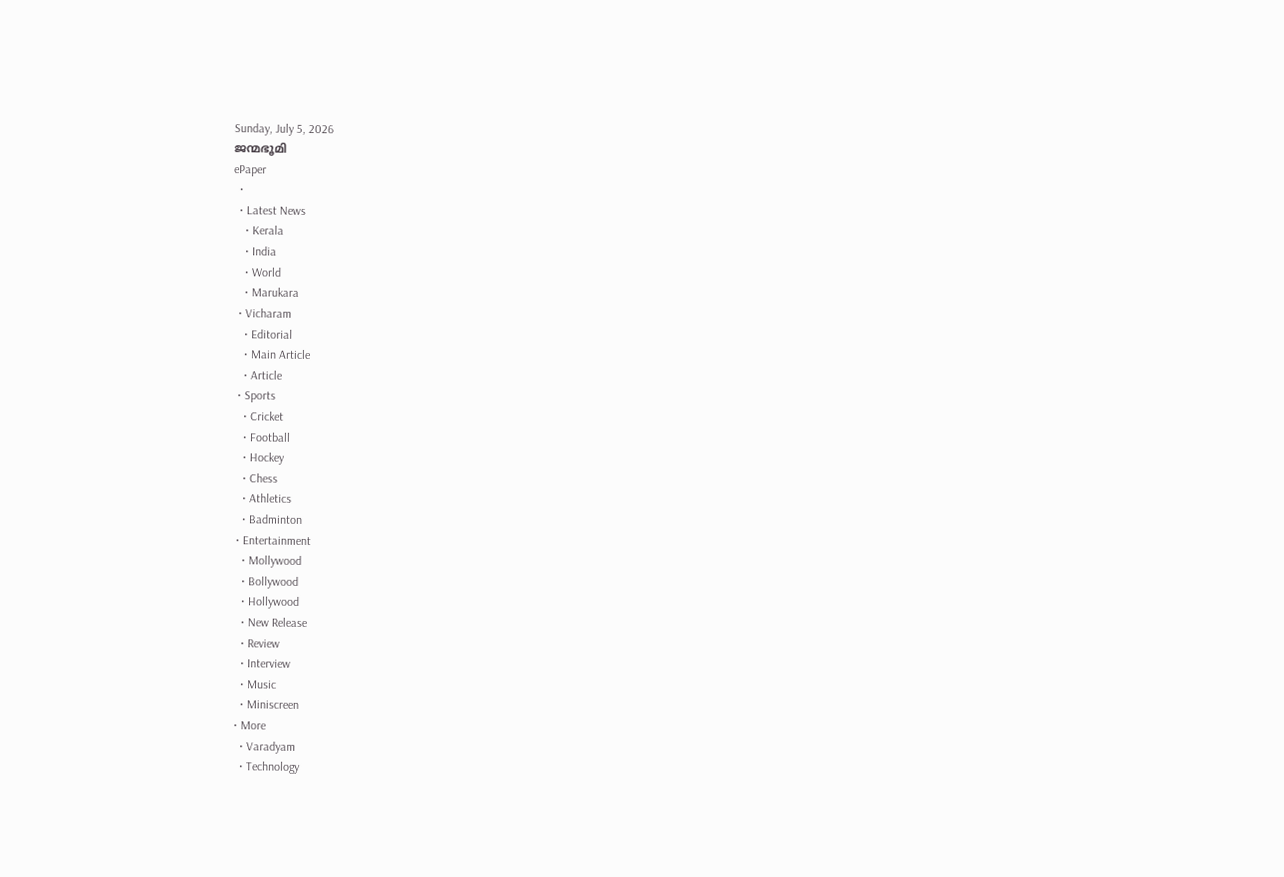Sunday, July 5, 2026
ജന്മഭൂമി
ePaper
  •
  • Latest News
    • Kerala
    • India
    • World
    • Marukara
  • Vicharam
    • Editorial
    • Main Article
    • Article
  • Sports
    • Cricket
    • Football
    • Hockey
    • Chess
    • Athletics
    • Badminton
  • Entertainment
    • Mollywood
    • Bollywood
    • Hollywood
    • New Release
    • Review
    • Interview
    • Music
    • Miniscreen
  • More
    • Varadyam
    • Technology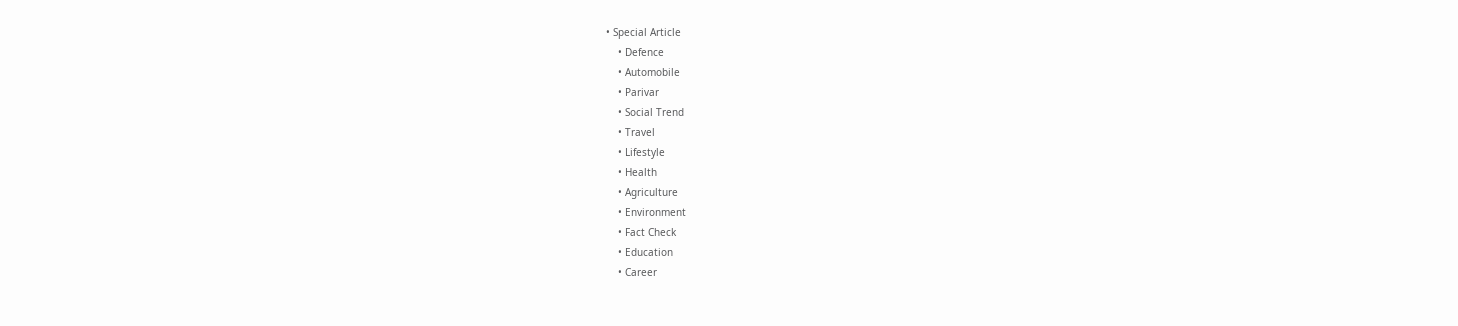• Special Article
    • Defence
    • Automobile
    • Parivar
    • Social Trend
    • Travel
    • Lifestyle
    • Health
    • Agriculture
    • Environment
    • Fact Check
    • Education
    • Career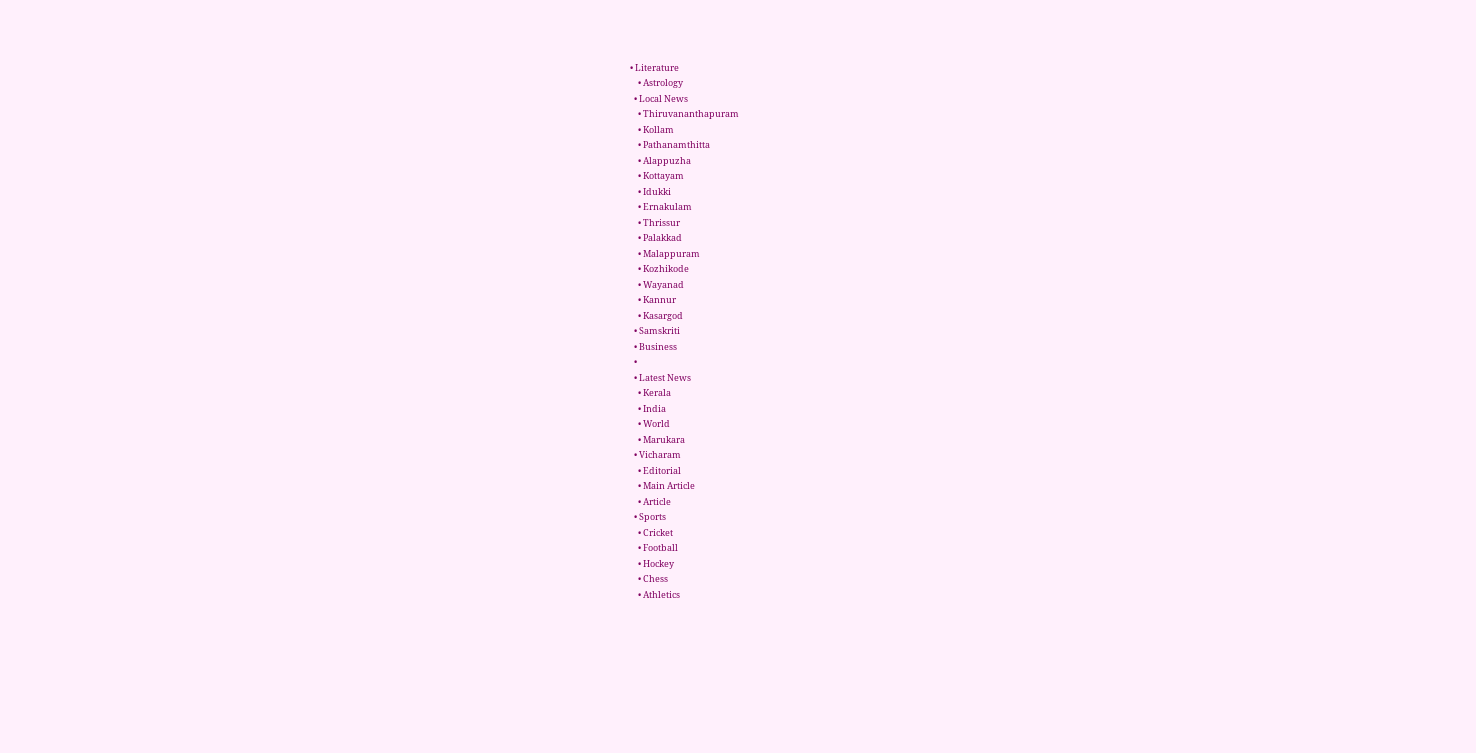• Literature
    • Astrology
  • Local News
    • Thiruvananthapuram
    • Kollam
    • Pathanamthitta
    • Alappuzha
    • Kottayam
    • Idukki
    • Ernakulam
    • Thrissur
    • Palakkad
    • Malappuram
    • Kozhikode
    • Wayanad
    • Kannur
    • Kasargod
  • Samskriti
  • Business
  •
  • Latest News
    • Kerala
    • India
    • World
    • Marukara
  • Vicharam
    • Editorial
    • Main Article
    • Article
  • Sports
    • Cricket
    • Football
    • Hockey
    • Chess
    • Athletics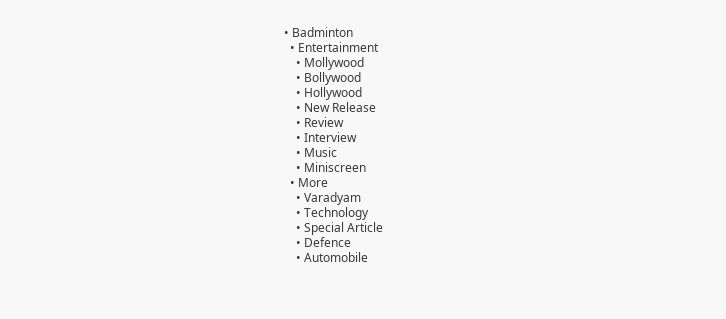• Badminton
  • Entertainment
    • Mollywood
    • Bollywood
    • Hollywood
    • New Release
    • Review
    • Interview
    • Music
    • Miniscreen
  • More
    • Varadyam
    • Technology
    • Special Article
    • Defence
    • Automobile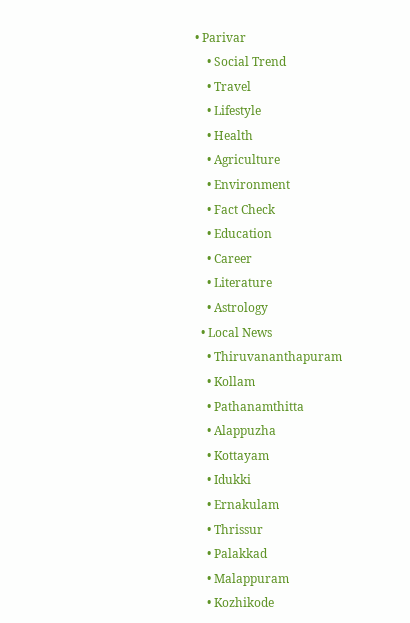• Parivar
    • Social Trend
    • Travel
    • Lifestyle
    • Health
    • Agriculture
    • Environment
    • Fact Check
    • Education
    • Career
    • Literature
    • Astrology
  • Local News
    • Thiruvananthapuram
    • Kollam
    • Pathanamthitta
    • Alappuzha
    • Kottayam
    • Idukki
    • Ernakulam
    • Thrissur
    • Palakkad
    • Malappuram
    • Kozhikode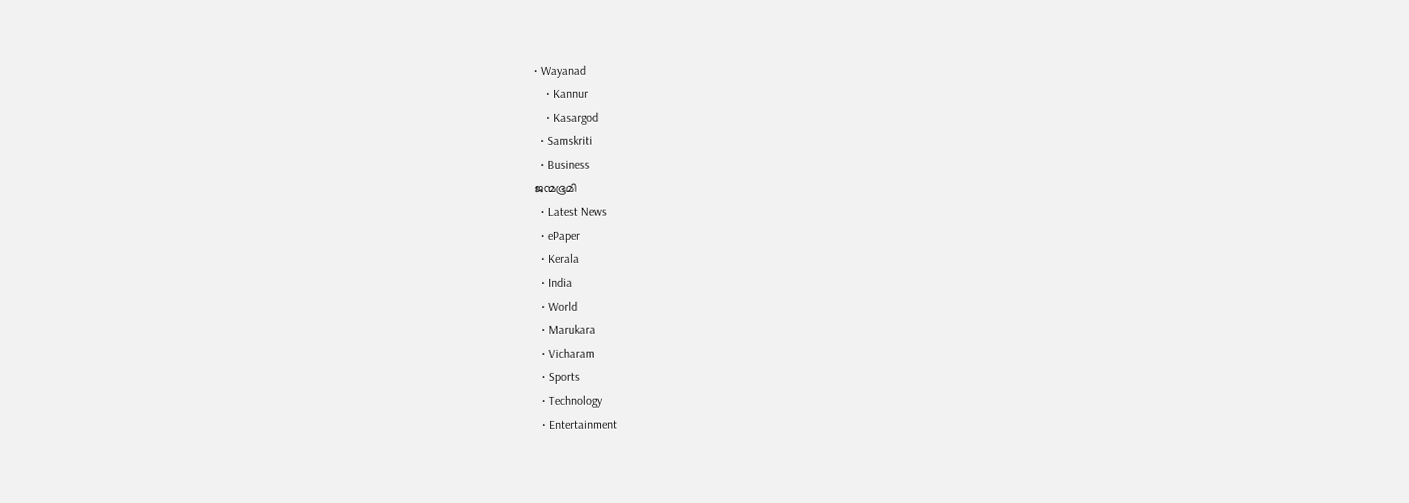• Wayanad
    • Kannur
    • Kasargod
  • Samskriti
  • Business
ജന്മഭൂമി
  • Latest News
  • ePaper
  • Kerala
  • India
  • World
  • Marukara
  • Vicharam
  • Sports
  • Technology
  • Entertainment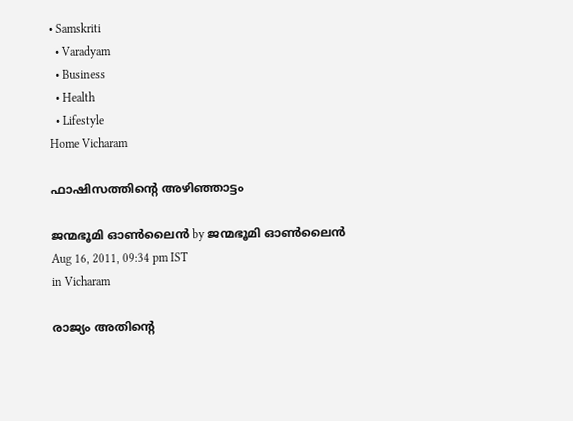• Samskriti
  • Varadyam
  • Business
  • Health
  • Lifestyle
Home Vicharam

ഫാഷിസത്തിന്റെ അഴിഞ്ഞാട്ടം

ജന്മഭൂമി ഓണ്‍ലൈന്‍ by ജന്മഭൂമി ഓണ്‍ലൈന്‍
Aug 16, 2011, 09:34 pm IST
in Vicharam

രാജ്യം അതിന്റെ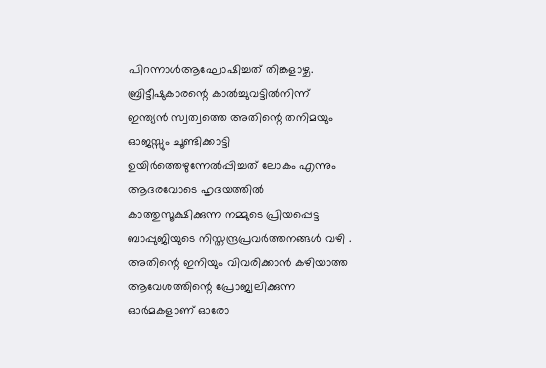പിറന്നാള്‍ആഘോഷിച്ചത്‌ തിങ്കളാഴ്ച. ബ്രിട്ടീഷുകാരന്റെ കാല്‍ച്ചുവട്ടില്‍നിന്ന്‌ ഇന്ത്യന്‍ സ്വത്വത്തെ അതിന്റെ തനിമയും ഓജസ്സും ചൂണ്ടിക്കാട്ടി ഉയിര്‍ത്തെഴുന്നേല്‍പ്പിച്ചത്‌ ലോകം എന്നും ആദരവോടെ ഹൃദയത്തില്‍ കാത്തുസൂക്ഷിക്കുന്ന നമ്മുടെ പ്രിയപ്പെട്ട ബാപ്പുജിയുടെ നിസ്തന്ദ്രപ്രവര്‍ത്തനങ്ങള്‍ വഴി . അതിന്റെ ഇനിയും വിവരിക്കാന്‍ കഴിയാത്ത ആവേശത്തിന്റെ പ്രോജ്വലിക്കുന്ന ഓര്‍മകളാണ്‌ ഓരോ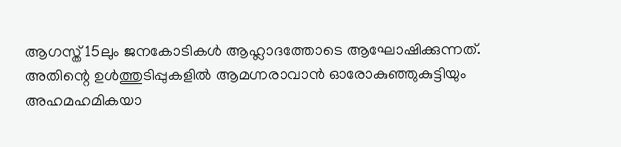ആഗസ്ത്‌ 15ലും ജനകോടികള്‍ ആഹ്ലാദത്തോടെ ആഘോഷിക്കുന്നത്‌. അതിന്റെ ഉള്‍ത്തുടിപ്പുകളില്‍ ആമഗ്നരാവാന്‍ ഓരോകുഞ്ഞുകുട്ടിയും അഹമഹമികയാ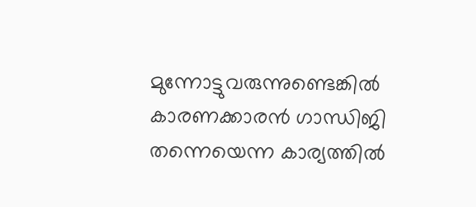മുന്നോട്ടുവരുന്നുണ്ടെങ്കില്‍ കാരണക്കാരന്‍ ഗാന്ധിജി തന്നെയെന്ന കാര്യത്തില്‍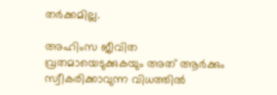തര്‍ക്കമില്ല.

അഹിംസ ജീവിത വ്രതമായെടുക്കുകയും അത്‌ ആര്‍ക്കും സ്വീകരിക്കാവുന്ന വിധത്തില്‍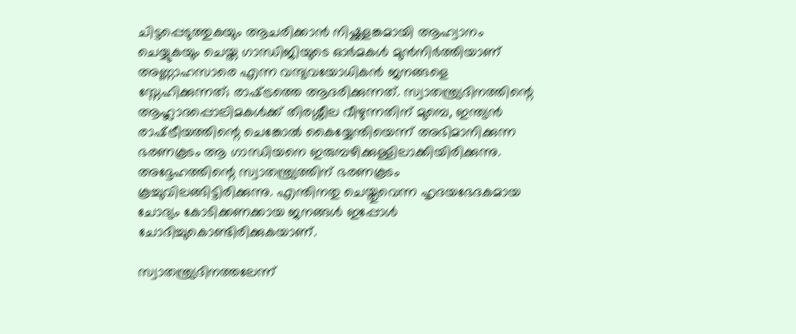ചിട്ടപ്പെടുത്തുകയും ആചരിക്കാന്‍ നിഷ്ക്കളങ്കമായി ആഹ്വാനം ചെയ്യുകയും ചെയ്ത ഗാന്ധിജിയുടെ ഓര്‍മകള്‍ മുന്‍നിര്‍ത്തിയാണ്‌ അണ്ണാഹസാരെ എന്ന വന്ദ്യവയോധികന്‍ ജനങ്ങളെ സ്നേഹിക്കുന്നത്‌; രാഷ്‌ട്രത്തെ ആദരിക്കുന്നത്‌. സ്വാതന്ത്ര്യദിനത്തിന്റെ ആഹ്ലാദപ്പൊലിമകള്‍ക്ക്‌ തിരശ്ശീല വീഴുന്നതിന്‌ മുമ്പെ, ഇന്ത്യന്‍ രാഷ്‌ട്രീയത്തിന്റെ ചെങ്കോല്‍ കൈയ്യേന്തിയെന്ന്‌ അഭിമാനിക്കുന്ന ഭരണകൂടം ആ ഗാന്ധിയനെ ഇരുമ്പഴിക്കുള്ളിലാക്കിയിരിക്കുന്നു. അദ്ദേഹത്തിന്റെ സ്വാതന്ത്ര്യത്തിന്‌ ഭരണകൂടം കൂച്ചുവിലങ്ങിട്ടിരിക്കുന്നു. എന്തിനതു ചെയ്തുവെന്ന ഹൃദയഭേദകമായ ചോദ്യം കോടിക്കണക്കായ ജനങ്ങള്‍ ഇപ്പോള്‍ ചോദിച്ചുകൊണ്ടിരിക്കുകയാണ്‌.

സ്വാതന്ത്ര്യദിനത്തലേന്ന്‌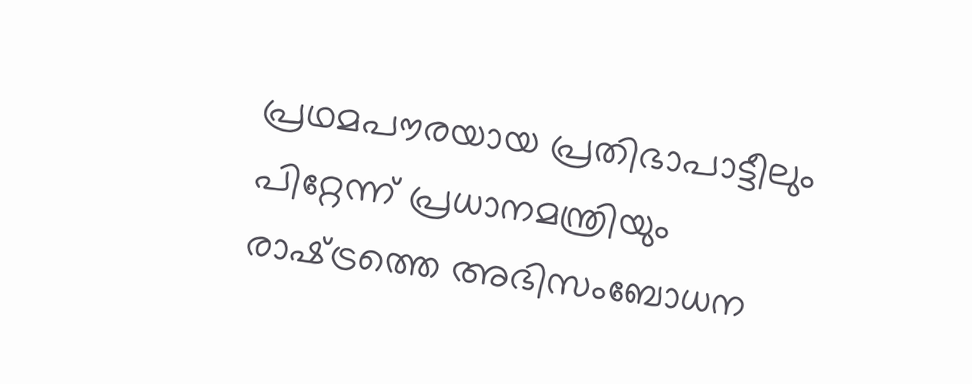പ്രഥമപൗരയായ പ്രതിഭാപാട്ടീലും പിറ്റേന്ന്‌ പ്രധാനമന്ത്രിയും രാഷ്‌ട്രത്തെ അഭിസംബോധന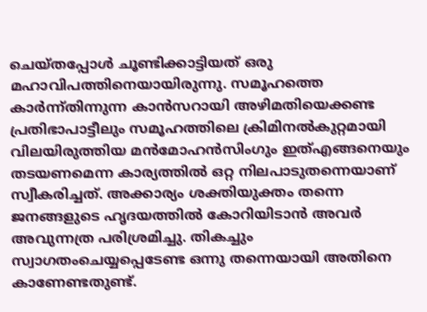ചെയ്തപ്പോള്‍ ചൂണ്ടിക്കാട്ടിയത്‌ ഒരു മഹാവിപത്തിനെയായിരുന്നു. സമൂഹത്തെ കാര്‍ന്ന്തിന്നുന്ന കാന്‍സറായി അഴിമതിയെക്കണ്ട പ്രതിഭാപാട്ടീലും സമൂഹത്തിലെ ക്രിമിനല്‍കുറ്റമായി വിലയിരുത്തിയ മന്‍മോഹന്‍സിംഗും ഇത്‌എങ്ങനെയും തടയണമെന്ന കാര്യത്തില്‍ ഒറ്റ നിലപാടുതന്നെയാണ്‌ സ്വീകരിച്ചത്‌. അക്കാര്യം ശക്തിയുക്തം തന്നെ ജനങ്ങളുടെ ഹൃദയത്തില്‍ കോറിയിടാന്‍ അവര്‍ അവുന്നത്ര പരിശ്രമിച്ചു. തികച്ചും സ്വാഗതംചെയ്യപ്പെടേണ്ട ഒന്നു തന്നെയായി അതിനെ കാണേണ്ടതുണ്ട്‌.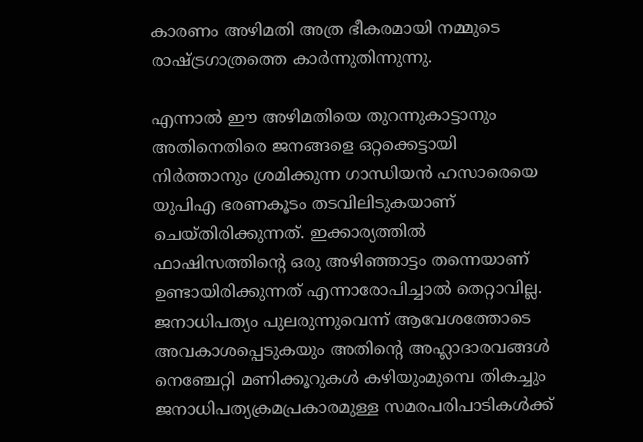കാരണം അഴിമതി അത്ര ഭീകരമായി നമ്മുടെ രാഷ്‌ട്രഗാത്രത്തെ കാര്‍ന്നുതിന്നുന്നു.

എന്നാല്‍ ഈ അഴിമതിയെ തുറന്നുകാട്ടാനും അതിനെതിരെ ജനങ്ങളെ ഒറ്റക്കെട്ടായി നിര്‍ത്താനും ശ്രമിക്കുന്ന ഗാന്ധിയന്‍ ഹസാരെയെ യുപിഎ ഭരണകൂടം തടവിലിടുകയാണ്‌ ചെയ്തിരിക്കുന്നത്‌. ഇക്കാര്യത്തില്‍ ഫാഷിസത്തിന്റെ ഒരു അഴിഞ്ഞാട്ടം തന്നെയാണ്‌ ഉണ്ടായിരിക്കുന്നത്‌ എന്നാരോപിച്ചാല്‍ തെറ്റാവില്ല. ജനാധിപത്യം പുലരുന്നുവെന്ന്‌ ആവേശത്തോടെ അവകാശപ്പെടുകയും അതിന്റെ അഹ്ലാദാരവങ്ങള്‍ നെഞ്ചേറ്റി മണിക്കൂറുകള്‍ കഴിയുംമുമ്പെ തികച്ചും ജനാധിപത്യക്രമപ്രകാരമുള്ള സമരപരിപാടികള്‍ക്ക്‌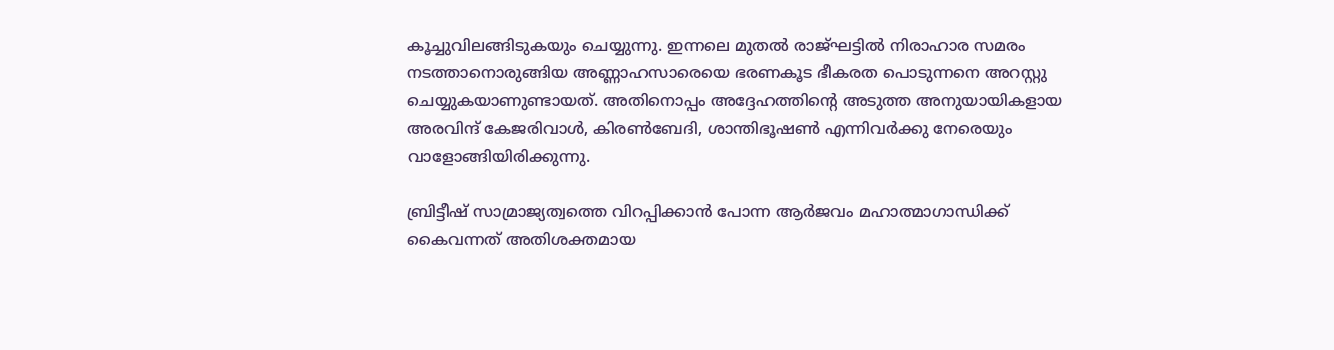കൂച്ചുവിലങ്ങിടുകയും ചെയ്യുന്നു. ഇന്നലെ മുതല്‍ രാജ്ഘട്ടില്‍ നിരാഹാര സമരം നടത്താനൊരുങ്ങിയ അണ്ണാഹസാരെയെ ഭരണകൂട ഭീകരത പൊടുന്നനെ അറസ്റ്റു ചെയ്യുകയാണുണ്ടായത്‌. അതിനൊപ്പം അദ്ദേഹത്തിന്റെ അടുത്ത അനുയായികളായ അരവിന്ദ്‌ കേജരിവാള്‍, കിരണ്‍ബേദി, ശാന്തിഭൂഷണ്‍ എന്നിവര്‍ക്കു നേരെയും വാളോങ്ങിയിരിക്കുന്നു.

ബ്രിട്ടീഷ്‌ സാമ്രാജ്യത്വത്തെ വിറപ്പിക്കാന്‍ പോന്ന ആര്‍ജവം മഹാത്മാഗാന്ധിക്ക്‌ കൈവന്നത്‌ അതിശക്തമായ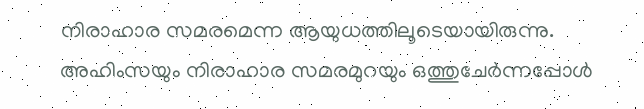നിരാഹാര സമരമെന്ന ആയുധത്തിലൂടെയായിരുന്നു. അഹിംസയും നിരാഹാര സമരമുറയും ഒത്തുചേര്‍ന്നപ്പോള്‍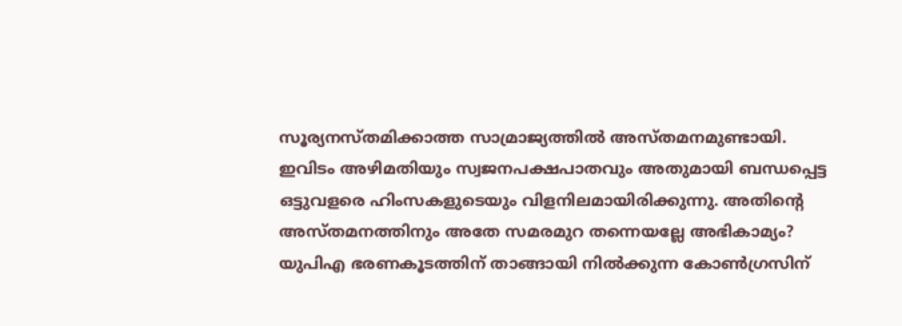സൂര്യനസ്തമിക്കാത്ത സാമ്രാജ്യത്തില്‍ അസ്തമനമുണ്ടായി. ഇവിടം അഴിമതിയും സ്വജനപക്ഷപാതവും അതുമായി ബന്ധപ്പെട്ട ഒട്ടുവളരെ ഹിംസകളുടെയും വിളനിലമായിരിക്കുന്നു. അതിന്റെ അസ്തമനത്തിനും അതേ സമരമുറ തന്നെയല്ലേ അഭികാമ്യം? യുപിഎ ഭരണകൂടത്തിന്‌ താങ്ങായി നില്‍ക്കുന്ന കോണ്‍ഗ്രസിന്‌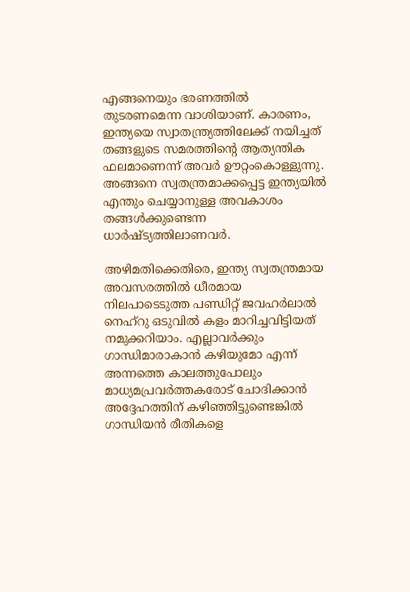എങ്ങനെയും ഭരണത്തില്‍ തുടരണമെന്ന വാശിയാണ്‌. കാരണം, ഇന്ത്യയെ സ്വാതന്ത്ര്യത്തിലേക്ക്‌ നയിച്ചത്‌ തങ്ങളുടെ സമരത്തിന്റെ ആത്യന്തിക ഫലമാണെന്ന്‌ അവര്‍ ഊറ്റംകൊള്ളുന്നു. അങ്ങനെ സ്വതന്ത്രമാക്കപ്പെട്ട ഇന്ത്യയില്‍ എന്തും ചെയ്യാനുള്ള അവകാശം തങ്ങള്‍ക്കുണ്ടെന്ന ധാര്‍ഷ്ട്യത്തിലാണവര്‍.

അഴിമതിക്കെതിരെ, ഇന്ത്യ സ്വതന്ത്രമായ അവസരത്തില്‍ ധീരമായ നിലപാടെടുത്ത പണ്ഡിറ്റ്‌ ജവഹര്‍ലാല്‍ നെഹ്‌റു ഒടുവില്‍ കളം മാറിച്ചവിട്ടിയത്‌ നമുക്കറിയാം. എല്ലാവര്‍ക്കും ഗാന്ധിമാരാകാന്‍ കഴിയുമോ എന്ന്‌ അന്നത്തെ കാലത്തുപോലും മാധ്യമപ്രവര്‍ത്തകരോട്‌ ചോദിക്കാന്‍ അദ്ദേഹത്തിന്‌ കഴിഞ്ഞിട്ടുണ്ടെങ്കില്‍ ഗാന്ധിയന്‍ രീതികളെ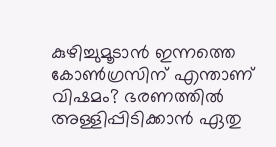കുഴിച്ചുമൂടാന്‍ ഇന്നത്തെ കോണ്‍ഗ്രസിന്‌ എന്താണ്‌ വിഷമം? ഭരണത്തില്‍ അള്ളിപ്പിടിക്കാന്‍ ഏതു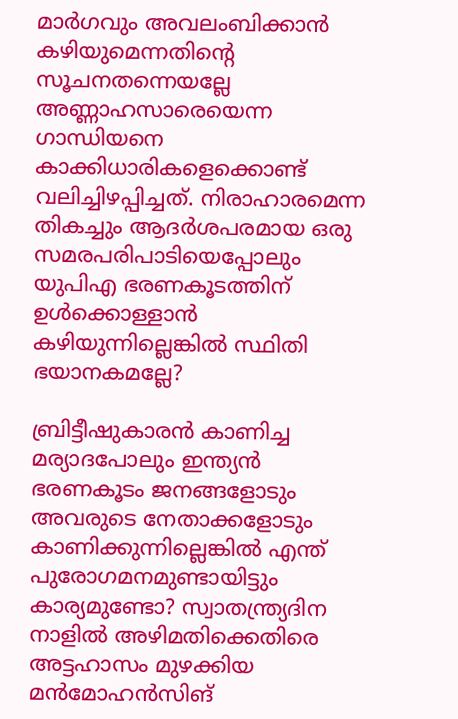മാര്‍ഗവും അവലംബിക്കാന്‍ കഴിയുമെന്നതിന്റെ സൂചനതന്നെയല്ലേ അണ്ണാഹസാരെയെന്ന ഗാന്ധിയനെ കാക്കിധാരികളെക്കൊണ്ട്‌ വലിച്ചിഴപ്പിച്ചത്‌. നിരാഹാരമെന്ന തികച്ചും ആദര്‍ശപരമായ ഒരു സമരപരിപാടിയെപ്പോലും യുപിഎ ഭരണകൂടത്തിന്‌ ഉള്‍ക്കൊള്ളാന്‍ കഴിയുന്നില്ലെങ്കില്‍ സ്ഥിതി ഭയാനകമല്ലേ?

ബ്രിട്ടീഷുകാരന്‍ കാണിച്ച മര്യാദപോലും ഇന്ത്യന്‍ ഭരണകൂടം ജനങ്ങളോടും അവരുടെ നേതാക്കളോടും കാണിക്കുന്നില്ലെങ്കില്‍ എന്ത്‌ പുരോഗമനമുണ്ടായിട്ടും കാര്യമുണ്ടോ? സ്വാതന്ത്ര്യദിന നാളില്‍ അഴിമതിക്കെതിരെ അട്ടഹാസം മുഴക്കിയ മന്‍മോഹന്‍സിങ്‌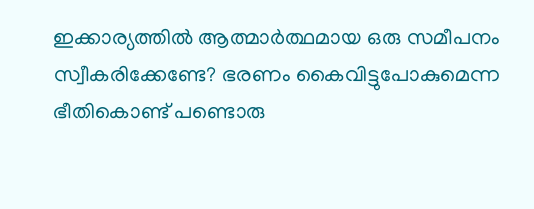ഇക്കാര്യത്തില്‍ ആത്മാര്‍ത്ഥമായ ഒരു സമീപനം സ്വീകരിക്കേണ്ടേ? ഭരണം കൈവിട്ടുപോകുമെന്ന ഭീതികൊണ്ട്‌ പണ്ടൊരു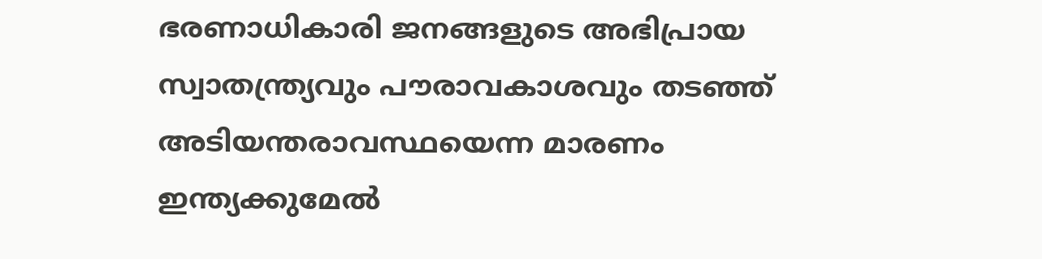ഭരണാധികാരി ജനങ്ങളുടെ അഭിപ്രായ സ്വാതന്ത്ര്യവും പൗരാവകാശവും തടഞ്ഞ്‌ അടിയന്തരാവസ്ഥയെന്ന മാരണം ഇന്ത്യക്കുമേല്‍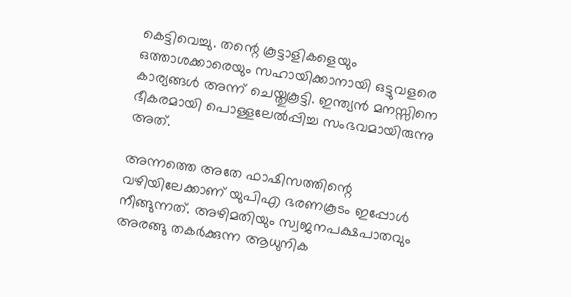കെട്ടിവെച്ചു. തന്റെ കൂട്ടാളികളെയും ഒത്താശക്കാരെയും സഹായിക്കാനായി ഒട്ടുവളരെ കാര്യങ്ങള്‍ അന്ന്‌ ചെയ്തുകൂട്ടി. ഇന്ത്യന്‍ മനസ്സിനെ ഭീകരമായി പൊള്ളലേല്‍പ്പിച്ച സംഭവമായിരുന്നു അത്‌.

അന്നത്തെ അതേ ഫാഷിസത്തിന്റെ വഴിയിലേക്കാണ്‌ യുപിഎ ഭരണകൂടം ഇപ്പോള്‍ നീങ്ങുന്നത്‌. അഴിമതിയും സ്വജനപക്ഷപാതവും അരങ്ങു തകര്‍ക്കുന്ന ആധുനിക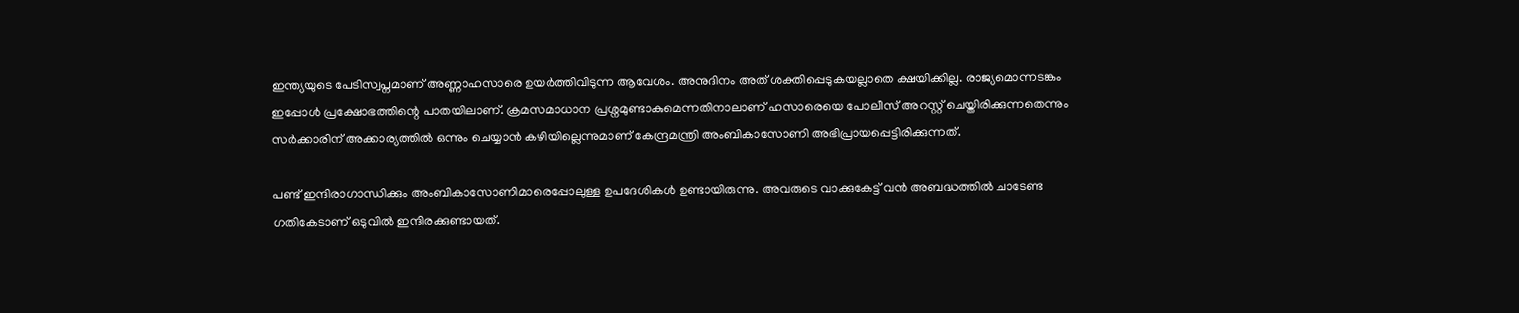ഇന്ത്യയുടെ പേടിസ്വപ്നമാണ്‌ അണ്ണാഹസാരെ ഉയര്‍ത്തിവിടുന്ന ആവേശം. അനുദിനം അത്‌ ശക്തിപ്പെടുകയല്ലാതെ ക്ഷയിക്കില്ല. രാജ്യമൊന്നടങ്കം ഇപ്പോള്‍ പ്രക്ഷോഭത്തിന്റെ പാതയിലാണ്‌. ക്രമസമാധാന പ്രശ്നമുണ്ടാകുമെന്നതിനാലാണ്‌ ഹസാരെയെ പോലീസ്‌ അറസ്റ്റ്‌ ചെയ്തിരിക്കുന്നതെന്നും സര്‍ക്കാരിന്‌ അക്കാര്യത്തില്‍ ഒന്നും ചെയ്യാന്‍ കഴിയില്ലെന്നുമാണ്‌ കേന്ദ്രമന്ത്രി അംബികാസോണി അഭിപ്രായപ്പെട്ടിരിക്കുന്നത്‌.

പണ്ട്‌ ഇന്ദിരാഗാന്ധിക്കും അംബികാസോണിമാരെപ്പോലുള്ള ഉപദേശികള്‍ ഉണ്ടായിരുന്നു. അവരുടെ വാക്കുകേട്ട്‌ വന്‍ അബദ്ധത്തില്‍ ചാടേണ്ട ഗതികേടാണ്‌ ഒടുവില്‍ ഇന്ദിരക്കുണ്ടായത്‌.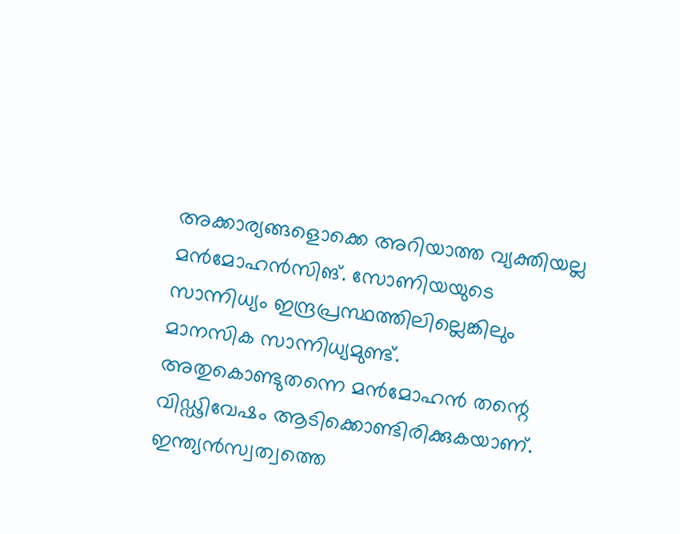അക്കാര്യങ്ങളൊക്കെ അറിയാത്ത വ്യക്തിയല്ല മന്‍മോഹന്‍സിങ്‌. സോണിയയുടെ സാന്നിധ്യം ഇന്ദ്രപ്രസ്ഥത്തിലില്ലെങ്കിലും മാനസിക സാന്നിധ്യമുണ്ട്‌. അതുകൊണ്ടുതന്നെ മന്‍മോഹന്‍ തന്റെ വിഡ്ഢിവേഷം ആടിക്കൊണ്ടിരിക്കുകയാണ്‌. ഇന്ത്യന്‍സ്വത്വത്തെ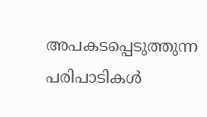അപകടപ്പെടുത്തുന്ന പരിപാടികള്‍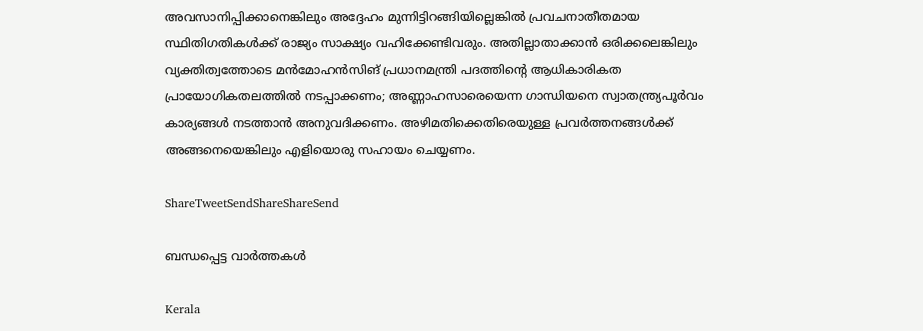അവസാനിപ്പിക്കാനെങ്കിലും അദ്ദേഹം മുന്നിട്ടിറങ്ങിയില്ലെങ്കില്‍ പ്രവചനാതീതമായ സ്ഥിതിഗതികള്‍ക്ക്‌ രാജ്യം സാക്ഷ്യം വഹിക്കേണ്ടിവരും. അതില്ലാതാക്കാന്‍ ഒരിക്കലെങ്കിലും വ്യക്തിത്വത്തോടെ മന്‍മോഹന്‍സിങ്‌ പ്രധാനമന്ത്രി പദത്തിന്റെ ആധികാരികത പ്രായോഗികതലത്തില്‍ നടപ്പാക്കണം; അണ്ണാഹസാരെയെന്ന ഗാന്ധിയനെ സ്വാതന്ത്ര്യപൂര്‍വം കാര്യങ്ങള്‍ നടത്താന്‍ അനുവദിക്കണം. അഴിമതിക്കെതിരെയുള്ള പ്രവര്‍ത്തനങ്ങള്‍ക്ക്‌ അങ്ങനെയെങ്കിലും എളിയൊരു സഹായം ചെയ്യണം.

ShareTweetSendShareShareSend

ബന്ധപ്പെട്ട വാര്‍ത്തകള്‍

Kerala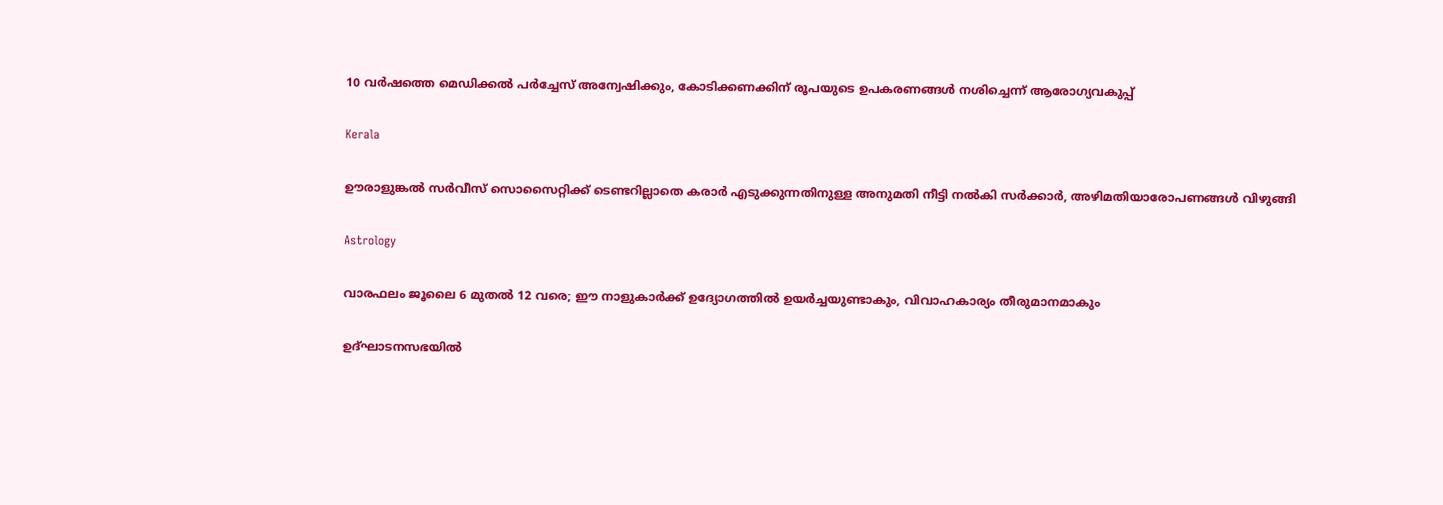10 വര്‍ഷത്തെ മെഡിക്കല്‍ പര്‍ച്ചേസ് അന്വേഷിക്കും, കോടിക്കണക്കിന് രൂപയുടെ ഉപകരണങ്ങള്‍ നശിച്ചെന്ന് ആരോഗ്യവകുപ്പ്

Kerala

ഊരാളുങ്കല്‍ സര്‍വീസ് സൊസൈറ്റിക്ക് ടെണ്ടറില്ലാതെ കരാര്‍ എടുക്കുന്നതിനുള്ള അനുമതി നീട്ടി നല്‍കി സര്‍ക്കാര്‍, അഴിമതിയാരോപണങ്ങള്‍ വിഴുങ്ങി

Astrology

വാരഫലം ജൂലൈ 6 മുതല്‍ 12 വരെ; ഈ നാളുകാര്‍ക്ക് ഉദ്യോഗത്തില്‍ ഉയര്‍ച്ചയുണ്ടാകും, വിവാഹകാര്യം തീരുമാനമാകും

ഉദ്ഘാടനസഭയില്‍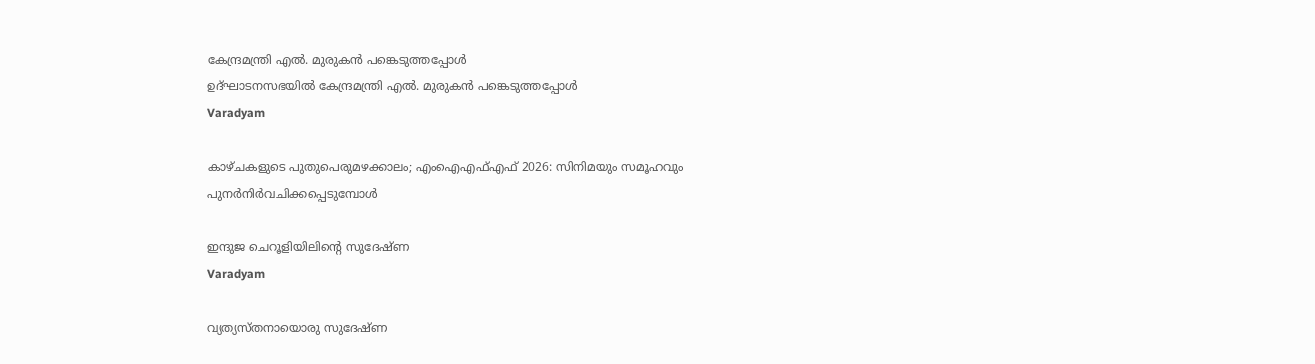കേന്ദ്രമന്ത്രി എല്‍. മുരുകന്‍ പങ്കെടുത്തപ്പോള്‍
ഉദ്ഘാടനസഭയില്‍ കേന്ദ്രമന്ത്രി എല്‍. മുരുകന്‍ പങ്കെടുത്തപ്പോള്‍
Varadyam

കാഴ്ചകളുടെ പുതുപെരുമഴക്കാലം; എംഐഎഫ്എഫ് 2026: സിനിമയും സമൂഹവും പുനര്‍നിര്‍വചിക്കപ്പെടുമ്പോള്‍

ഇന്ദുജ ചെറൂളിയിലിന്റെ സുദേഷ്ണ
Varadyam

വ്യത്യസ്തനായൊരു സുദേഷ്ണ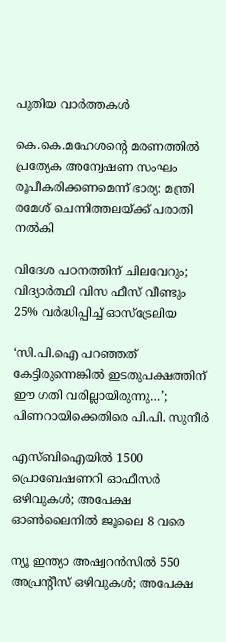പുതിയ വാര്‍ത്തകള്‍

കെ.കെ.മഹേശന്റെ മരണത്തില്‍ പ്രത്യേക അന്വേഷണ സംഘം രൂപീകരിക്കണമെന്ന് ഭാര്യ: മന്ത്രി രമേശ് ചെന്നിത്തലയ്‌ക്ക് പരാതി നല്‍കി

വിദേശ പഠനത്തിന് ചിലവേറും; വിദ്യാർത്ഥി വിസ ഫീസ് വീണ്ടും 25% വർദ്ധിപ്പിച്ച് ഓസ്ട്രേലിയ

‘സി.പി.ഐ പറഞ്ഞത് കേട്ടിരുന്നെങ്കിൽ ഇടതുപക്ഷത്തിന് ഈ ഗതി വരില്ലായിരുന്നു…’; പിണറായിക്കെതിരെ പി.പി. സുനീർ

എസ്ബിഐയില്‍ 1500 പ്രൊബേഷണറി ഓഫീസര്‍ ഒഴിവുകള്‍; അപേക്ഷ ഓണ്‍ലൈനില്‍ ജൂലൈ 8 വരെ

ന്യൂ ഇന്ത്യാ അഷ്വറന്‍സില്‍ 550 അപ്രന്റീസ് ഒഴിവുകള്‍; അപേക്ഷ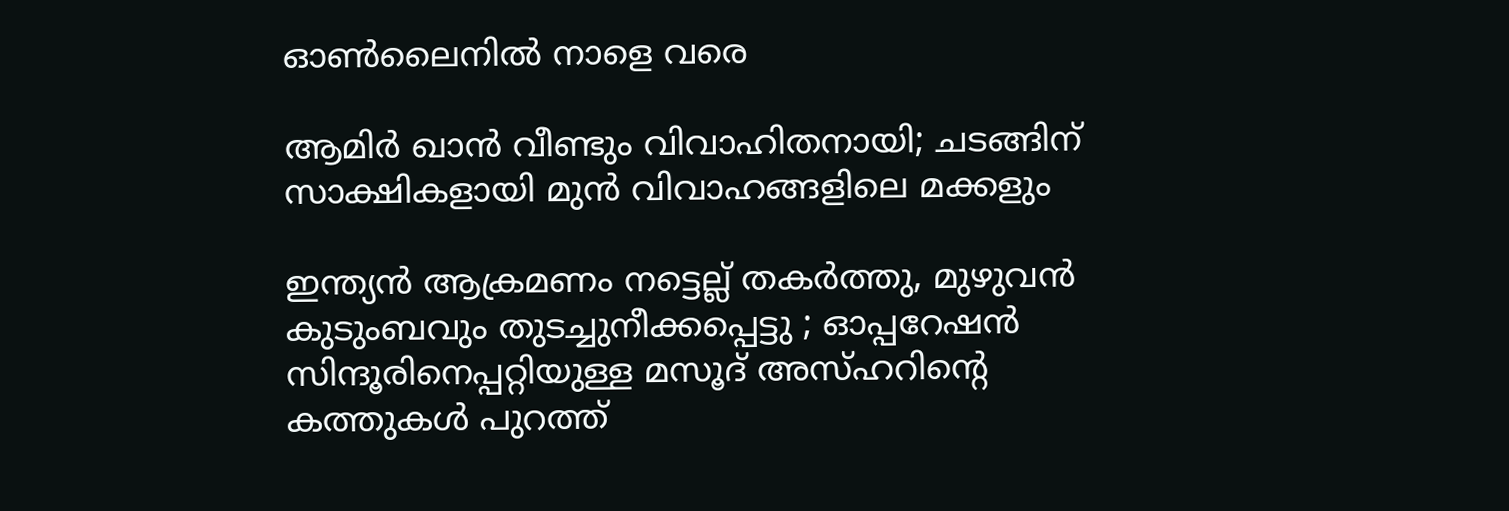ഓണ്‍ലൈനില്‍ നാളെ വരെ

ആമിർ ഖാൻ വീണ്ടും വിവാഹിതനായി; ചടങ്ങിന് സാക്ഷികളായി മുൻ വിവാഹങ്ങളിലെ മക്കളും

ഇന്ത്യൻ ആക്രമണം നട്ടെല്ല് തകർത്തു, മുഴുവൻ കുടുംബവും തുടച്ചുനീക്കപ്പെട്ടു ; ഓപ്പറേഷൻ സിന്ദൂരിനെപ്പറ്റിയുള്ള മസൂദ് അസ്ഹറിന്റെ കത്തുകൾ പുറത്ത്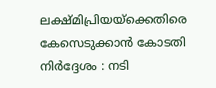ലക്ഷ്മിപ്രിയയ്‌ക്കെതിരെ കേസെടുക്കാന്‍ കോടതി നിര്‍ദ്ദേശം : നടി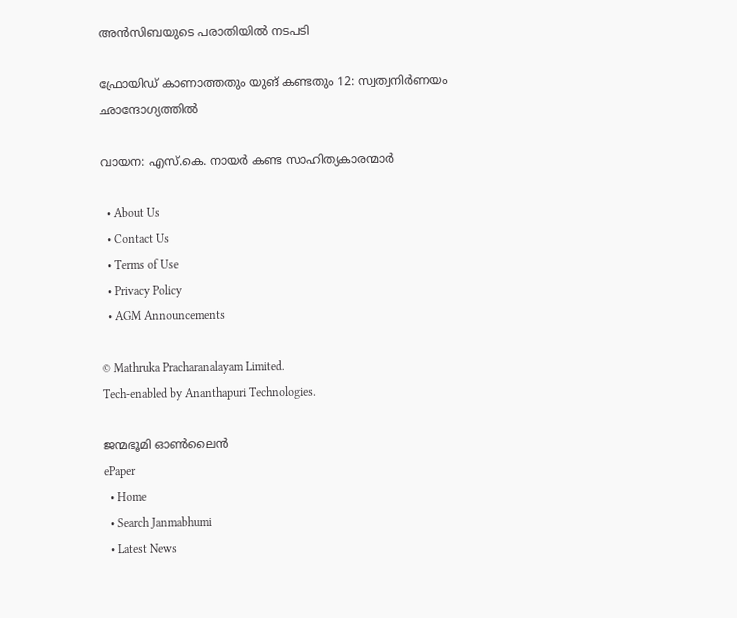അന്‍സിബയുടെ പരാതിയില്‍ നടപടി

ഫ്രോയിഡ് കാണാത്തതും യുങ് കണ്ടതും 12: സ്വത്വനിര്‍ണയം ഛാന്ദോഗ്യത്തില്‍

വായന: എസ്.കെ. നായര്‍ കണ്ട സാഹിത്യകാരന്മാര്‍

  • About Us
  • Contact Us
  • Terms of Use
  • Privacy Policy
  • AGM Announcements

© Mathruka Pracharanalayam Limited.
Tech-enabled by Ananthapuri Technologies.

ജന്മഭൂമി ഓണ്‍ലൈന്‍
ePaper
  • Home
  • Search Janmabhumi
  • Latest News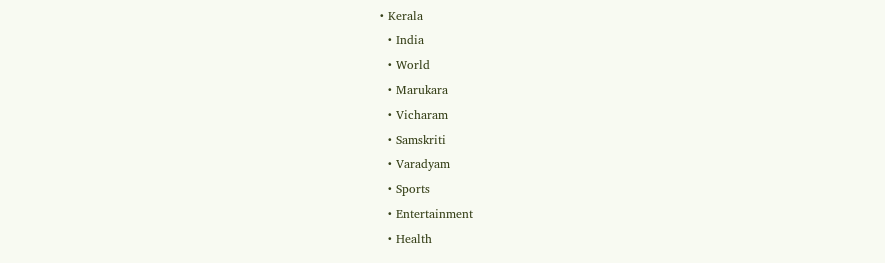• Kerala
  • India
  • World
  • Marukara
  • Vicharam
  • Samskriti
  • Varadyam
  • Sports
  • Entertainment
  • Health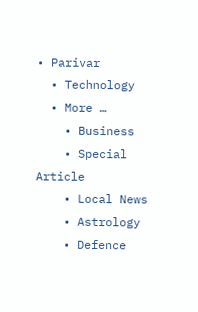• Parivar
  • Technology
  • More …
    • Business
    • Special Article
    • Local News
    • Astrology
    • Defence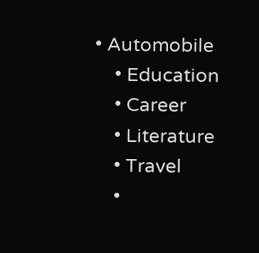• Automobile
    • Education
    • Career
    • Literature
    • Travel
    •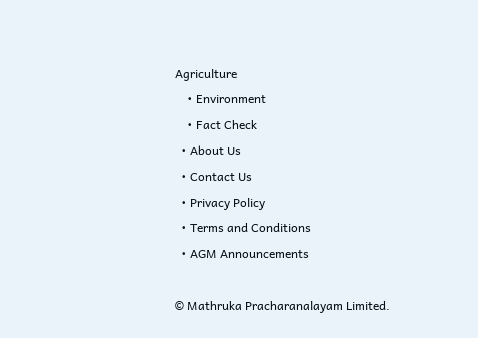Agriculture
    • Environment
    • Fact Check
  • About Us
  • Contact Us
  • Privacy Policy
  • Terms and Conditions
  • AGM Announcements

© Mathruka Pracharanalayam Limited.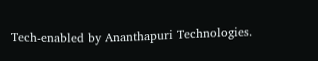Tech-enabled by Ananthapuri Technologies.